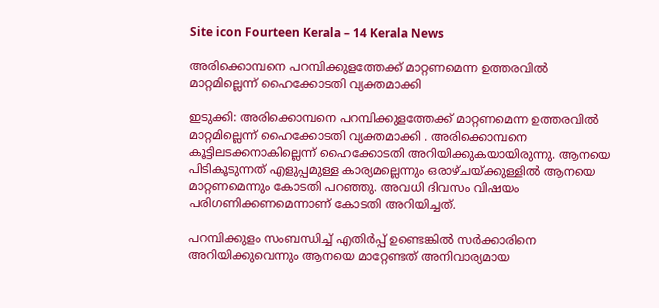Site icon Fourteen Kerala – 14 Kerala News

അരിക്കൊമ്പനെ പറമ്പിക്കുളത്തേക്ക് മാറ്റണമെന്ന ഉത്തരവില്‍ മാറ്റമില്ലെന്ന് ഹൈക്കോടതി വ്യക്തമാക്കി

ഇടുക്കി: അരിക്കൊമ്പനെ പറമ്പിക്കുളത്തേക്ക് മാറ്റണമെന്ന ഉത്തരവില്‍ മാറ്റമില്ലെന്ന് ഹൈക്കോടതി വ്യക്തമാക്കി . അരിക്കൊമ്പനെ കൂട്ടിലടക്കനാകില്ലെന്ന് ഹൈക്കോടതി അറിയിക്കുകയായിരുന്നു. ആനയെ പിടികൂടുന്നത് എളുപ്പമുള്ള കാര്യമല്ലെന്നും ഒരാഴ്ചയ്ക്കുള്ളില്‍ ആനയെ മാറ്റണമെന്നും കോടതി പറഞ്ഞു. അവധി ദിവസം വിഷയം പരിഗണിക്കണമെന്നാണ് കോടതി അറിയിച്ചത്.

പറമ്പിക്കുളം സംബന്ധിച്ച് എതിര്‍പ്പ് ഉണ്ടെങ്കില്‍ സര്‍ക്കാരിനെ അറിയിക്കുവെന്നും ആനയെ മാറ്റേണ്ടത് അനിവാര്യമായ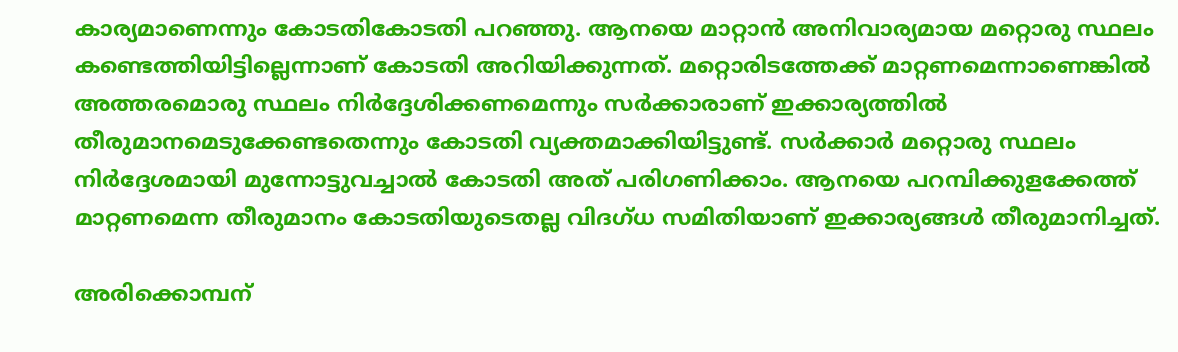കാര്യമാണെന്നും കോടതികോടതി പറഞ്ഞു. ആനയെ മാറ്റാന്‍ അനിവാര്യമായ മറ്റൊരു സ്ഥലം കണ്ടെത്തിയിട്ടില്ലെന്നാണ് കോടതി അറിയിക്കുന്നത്. മറ്റൊരിടത്തേക്ക് മാറ്റണമെന്നാണെങ്കില്‍ അത്തരമൊരു സ്ഥലം നിര്‍ദ്ദേശിക്കണമെന്നും സര്‍ക്കാരാണ് ഇക്കാര്യത്തില്‍ തീരുമാനമെടുക്കേണ്ടതെന്നും കോടതി വ്യക്തമാക്കിയിട്ടുണ്ട്. സര്‍ക്കാര്‍ മറ്റൊരു സ്ഥലം നിര്‍ദ്ദേശമായി മുന്നോട്ടുവച്ചാല്‍ കോടതി അത് പരിഗണിക്കാം. ആനയെ പറമ്പിക്കുളക്കേത്ത് മാറ്റണമെന്ന തീരുമാനം കോടതിയുടെതല്ല വിദഗ്ധ സമിതിയാണ് ഇക്കാര്യങ്ങള്‍ തീരുമാനിച്ചത്.

അരിക്കൊമ്പന്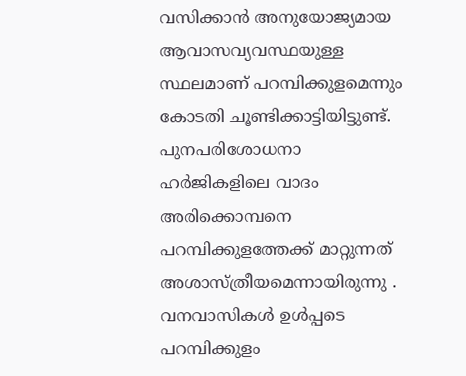വസിക്കാന്‍ അനുയോജ്യമായ ആവാസവ്യവസ്ഥയുള്ള സ്ഥലമാണ് പറമ്പിക്കുളമെന്നും കോടതി ചൂണ്ടിക്കാട്ടിയിട്ടുണ്ട്. പുനപരിശോധനാ ഹര്‍ജികളിലെ വാദം അരിക്കൊമ്പനെ പറമ്പിക്കുളത്തേക്ക് മാറ്റുന്നത് അശാസ്ത്രീയമെന്നായിരുന്നു . വനവാസികള്‍ ഉള്‍പ്പടെ പറമ്പിക്കുളം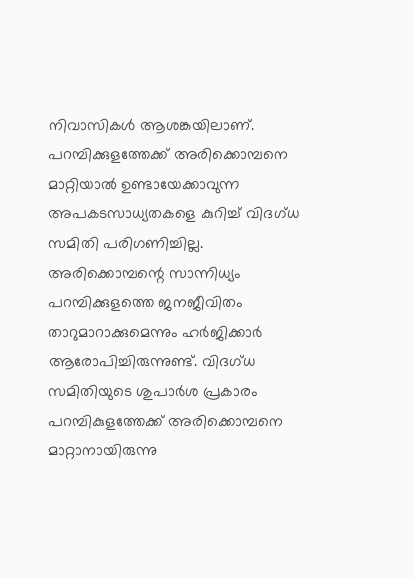നിവാസികള്‍ ആശങ്കയിലാണ്. പറമ്പിക്കുളത്തേക്ക് അരിക്കൊമ്പനെ മാറ്റിയാല്‍ ഉണ്ടായേക്കാവുന്ന അപകടസാധ്യതകളെ കുറിച്ച് വിദഗ്ധ സമിതി പരിഗണിച്ചില്ല. അരിക്കൊമ്പന്റെ സാന്നിധ്യം പറമ്പിക്കുളത്തെ ജനജീവിതം താറുമാറാക്കുമെന്നും ഹര്‍ജിക്കാര്‍ ആരോപിച്ചിരുന്നുണ്ട്. വിദഗ്ധ സമിതിയുടെ ശുപാര്‍ശ പ്രകാരം പറമ്പികുളത്തേക്ക് അരിക്കൊമ്പനെ മാറ്റാനായിരുന്നു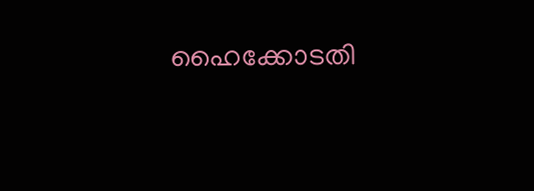ഹൈക്കോടതി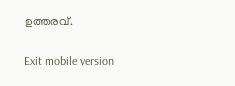ഉത്തരവ്.

Exit mobile version